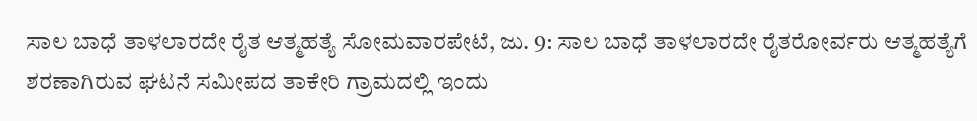ಸಾಲ ಬಾಧೆ ತಾಳಲಾರದೇ ರೈತ ಆತ್ಮಹತ್ಯೆ ಸೋಮವಾರಪೇಟೆ, ಜು. 9: ಸಾಲ ಬಾಧೆ ತಾಳಲಾರದೇ ರೈತರೋರ್ವರು ಆತ್ಮಹತ್ಯೆಗೆ ಶರಣಾಗಿರುವ ಘಟನೆ ಸಮೀಪದ ತಾಕೇರಿ ಗ್ರಾಮದಲ್ಲಿ ಇಂದು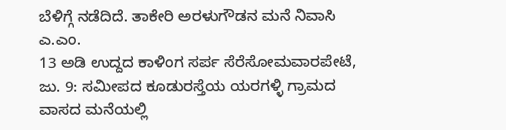ಬೆಳಿಗ್ಗೆ ನಡೆದಿದೆ. ತಾಕೇರಿ ಅರಳುಗೌಡನ ಮನೆ ನಿವಾಸಿ ಎ.ಎಂ.
13 ಅಡಿ ಉದ್ದದ ಕಾಳಿಂಗ ಸರ್ಪ ಸೆರೆಸೋಮವಾರಪೇಟೆ, ಜು. 9: ಸಮೀಪದ ಕೂಡುರಸ್ತೆಯ ಯರಗಳ್ಳಿ ಗ್ರಾಮದ ವಾಸದ ಮನೆಯಲ್ಲಿ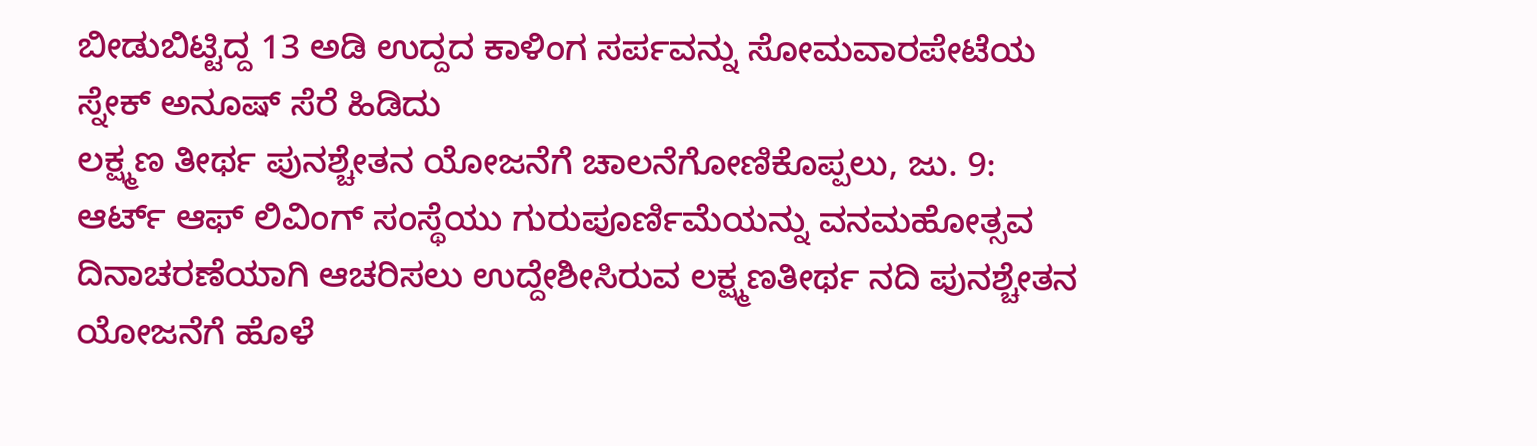ಬೀಡುಬಿಟ್ಟಿದ್ದ 13 ಅಡಿ ಉದ್ದದ ಕಾಳಿಂಗ ಸರ್ಪವನ್ನು ಸೋಮವಾರಪೇಟೆಯ ಸ್ನೇಕ್ ಅನೂಷ್ ಸೆರೆ ಹಿಡಿದು
ಲಕ್ಷ್ಮಣ ತೀರ್ಥ ಪುನಶ್ಚೇತನ ಯೋಜನೆಗೆ ಚಾಲನೆಗೋಣಿಕೊಪ್ಪಲು, ಜು. 9: ಆರ್ಟ್ ಆಫ್ ಲಿವಿಂಗ್ ಸಂಸ್ಥೆಯು ಗುರುಪೂರ್ಣಿಮೆಯನ್ನು ವನಮಹೋತ್ಸವ ದಿನಾಚರಣೆಯಾಗಿ ಆಚರಿಸಲು ಉದ್ದೇಶೀಸಿರುವ ಲಕ್ಷ್ಮಣತೀರ್ಥ ನದಿ ಪುನಶ್ಚೇತನ ಯೋಜನೆಗೆ ಹೊಳೆ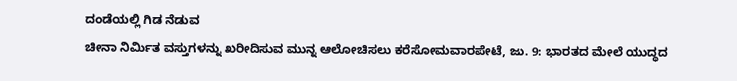ದಂಡೆಯಲ್ಲಿ ಗಿಡ ನೆಡುವ
ಚೀನಾ ನಿರ್ಮಿತ ವಸ್ತುಗಳನ್ನು ಖರೀದಿಸುವ ಮುನ್ನ ಆಲೋಚಿಸಲು ಕರೆಸೋಮವಾರಪೇಟೆ, ಜು. 9: ಭಾರತದ ಮೇಲೆ ಯುದ್ಧದ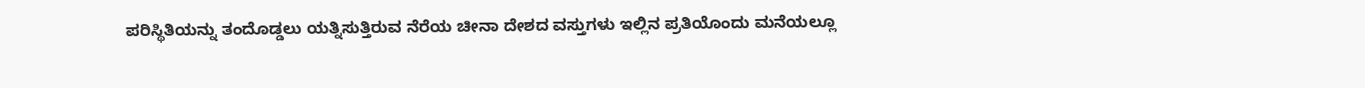ಪರಿಸ್ಥಿತಿಯನ್ನು ತಂದೊಡ್ಡಲು ಯತ್ನಿಸುತ್ತಿರುವ ನೆರೆಯ ಚೀನಾ ದೇಶದ ವಸ್ತುಗಳು ಇಲ್ಲಿನ ಪ್ರತಿಯೊಂದು ಮನೆಯಲ್ಲೂ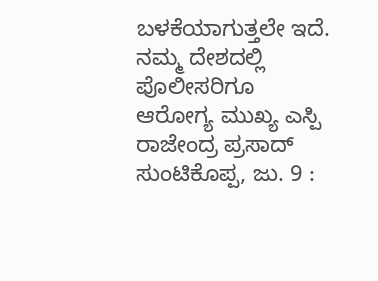ಬಳಕೆಯಾಗುತ್ತಲೇ ಇದೆ. ನಮ್ಮ ದೇಶದಲ್ಲಿ
ಪೊಲೀಸರಿಗೂ ಆರೋಗ್ಯ ಮುಖ್ಯ ಎಸ್ಪಿ ರಾಜೇಂದ್ರ ಪ್ರಸಾದ್ ಸುಂಟಿಕೊಪ್ಪ, ಜು. 9 :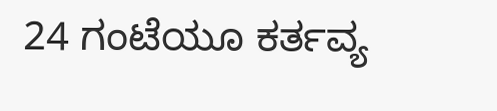24 ಗಂಟೆಯೂ ಕರ್ತವ್ಯ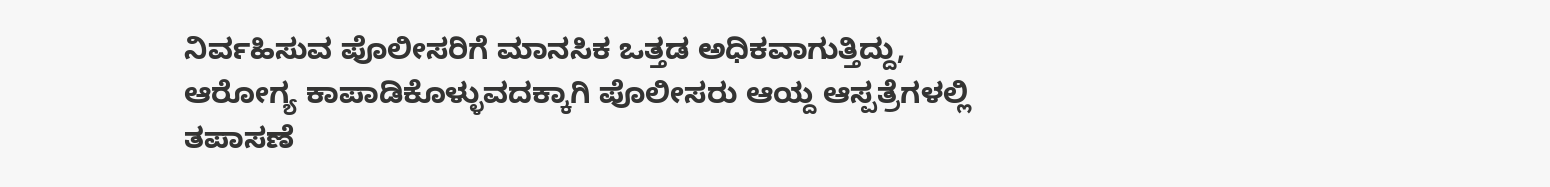ನಿರ್ವಹಿಸುವ ಪೊಲೀಸರಿಗೆ ಮಾನಸಿಕ ಒತ್ತಡ ಅಧಿಕವಾಗುತ್ತಿದ್ದು, ಆರೋಗ್ಯ ಕಾಪಾಡಿಕೊಳ್ಳುವದಕ್ಕಾಗಿ ಪೊಲೀಸರು ಆಯ್ದ ಆಸ್ಪತ್ರೆಗಳಲ್ಲಿ ತಪಾಸಣೆ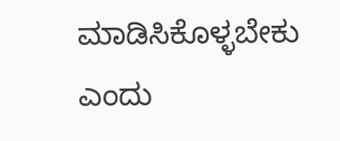ಮಾಡಿಸಿಕೊಳ್ಳಬೇಕು ಎಂದು